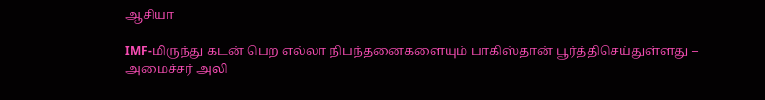ஆசியா

IMF-மிருந்து கடன் பெற எல்லா நிபந்தனைகளையும் பாகிஸ்தான் பூர்த்திசெய்துள்ளது – அமைச்சர் அலி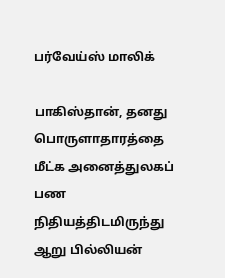பர்வேய்ஸ் மாலிக்

பாகிஸ்தான், தனது பொருளாதாரத்தை மீட்க அனைத்துலகப் பண நிதியத்திடமிருந்து ஆறு பில்லியன்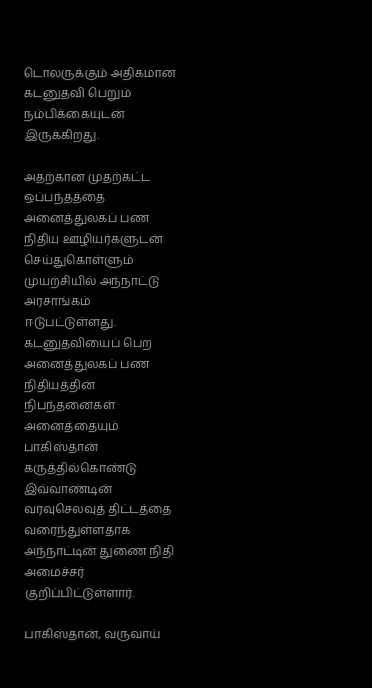டொலருக்கும் அதிகமான கடனுதவி பெறும் நம்பிக்கையுடன் இருக்கிறது.

அதற்கான முதற்கட்ட ஒப்பந்தத்தை அனைத்துலகப் பண நிதிய ஊழியர்களுடன் செய்துகொள்ளும் முயற்சியில் அந்நாட்டு அரசாங்கம் ஈடுபட்டுள்ளது. கடனுதவியைப் பெற அனைத்துலகப் பண நிதியத்தின் நிபந்தனைகள் அனைத்தையும் பாகிஸ்தான் கருத்தில்கொண்டு இவ்வாண்டின் வரவுசெலவுத் திட்டத்தை வரைந்துள்ளதாக அந்நாட்டின் துணை நிதி அமைச்சர் குறிப்பிட்டுள்ளார்.

பாகிஸ்தான், வருவாய்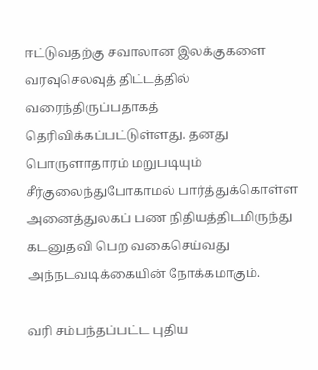ஈட்டுவதற்கு சவாலான இலக்குகளை வரவுசெலவுத் திட்டத்தில் வரைந்திருப்பதாகத் தெரிவிக்கப்பட்டுள்ளது. தனது பொருளாதாரம் மறுபடியும் சீர்குலைந்துபோகாமல் பார்த்துக்கொள்ள அனைத்துலகப் பண நிதியத்திடமிருந்து கடனுதவி பெற வகைசெய்வது அந்நடவடிக்கையின் நோக்கமாகும்.

வரி சம்பந்தப்பட்ட புதிய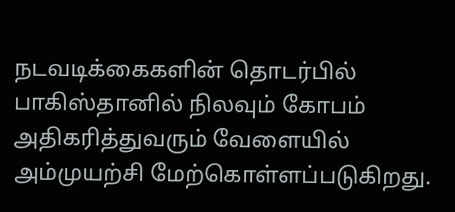நடவடிக்கைகளின் தொடர்பில் பாகிஸ்தானில் நிலவும் கோபம் அதிகரித்துவரும் வேளையில் அம்முயற்சி மேற்கொள்ளப்படுகிறது.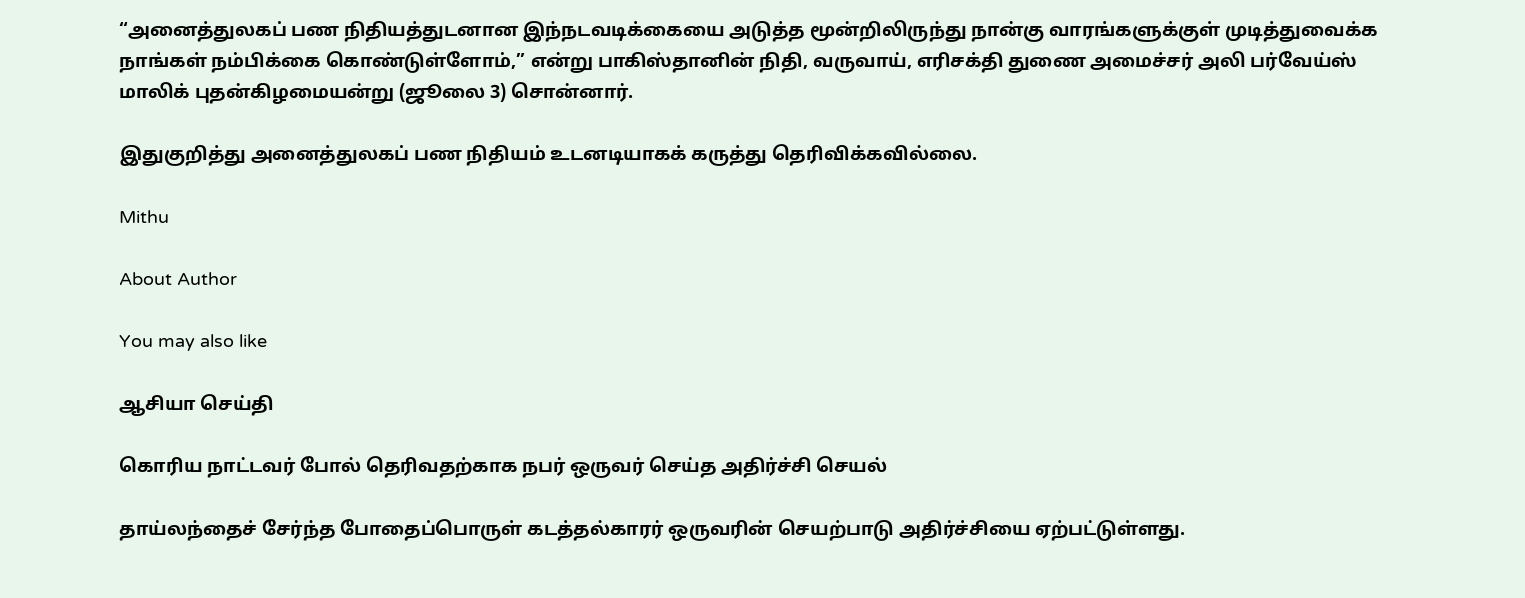“அனைத்துலகப் பண நிதியத்துடனான இந்நடவடிக்கையை அடுத்த மூன்றிலிருந்து நான்கு வாரங்களுக்குள் முடித்துவைக்க நாங்கள் நம்பிக்கை கொண்டுள்ளோம்,” என்று பாகிஸ்தானின் நிதி, வருவாய், எரிசக்தி துணை அமைச்சர் அலி பர்வேய்ஸ் மாலிக் புதன்கிழமையன்று (ஜூலை 3) சொன்னார்.

இதுகுறித்து அனைத்துலகப் பண நிதியம் உடனடியாகக் கருத்து தெரிவிக்கவில்லை.

Mithu

About Author

You may also like

ஆசியா செய்தி

கொரிய நாட்டவர் போல் தெரிவதற்காக நபர் ஒருவர் செய்த அதிர்ச்சி செயல்

தாய்லந்தைச் சேர்ந்த போதைப்பொருள் கடத்தல்காரர் ஒருவரின் செயற்பாடு அதிர்ச்சியை ஏற்பட்டுள்ளது.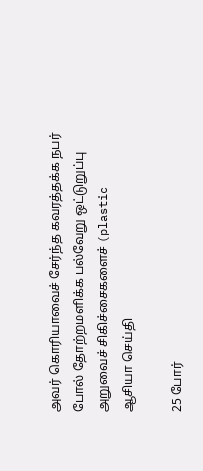அவர் கொரியாவைச் சேர்ந்த கவரத்தக்க நபர் போல் தோற்றமளிக்க பல்வேறு ஒட்டுறுப்பு அறுவைச் சிகிச்சைகளைச் (plastic
ஆசியா செய்தி

25 போர்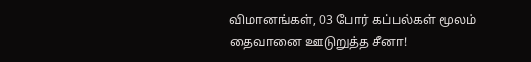விமானங்கள், 03 போர் கப்பல்கள் மூலம் தைவானை ஊடுறுத்த சீனா!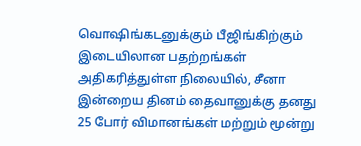வொஷிங்கடனுக்கும் பீஜிங்கிற்கும் இடையிலான பதற்றங்கள் அதிகரித்துள்ள நிலையில், சீனா இன்றைய தினம் தைவானுக்கு தனது 25 போர் விமானங்கள் மற்றும் மூன்று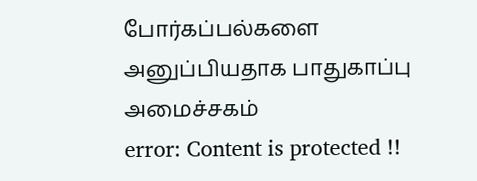போர்கப்பல்களை அனுப்பியதாக பாதுகாப்பு அமைச்சகம்
error: Content is protected !!